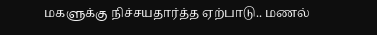மகளுக்கு நிச்சயதார்த்த ஏற்பாடு.. மணல்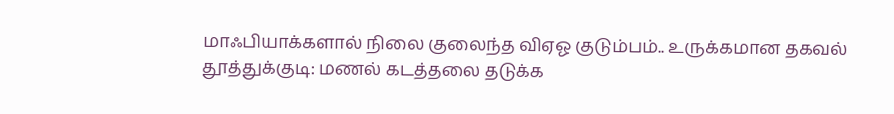மாஃபியாக்களால் நிலை குலைந்த விஏஓ குடும்பம்.. உருக்கமான தகவல்
தூத்துக்குடி: மணல் கடத்தலை தடுக்க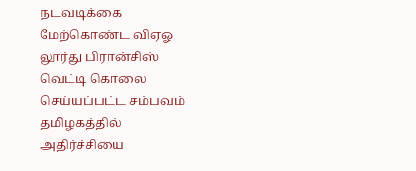நடவடிக்கை மேற்கொண்ட விஏஓ லூர்து பிரான்சிஸ் வெட்டி கொலை செய்யப்பட்ட சம்பவம் தமிழகத்தில் அதிர்ச்சியை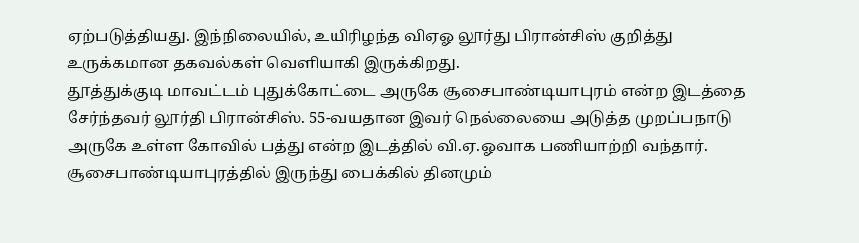ஏற்படுத்தியது. இந்நிலையில், உயிரிழந்த விஏஓ லூர்து பிரான்சிஸ் குறித்து உருக்கமான தகவல்கள் வெளியாகி இருக்கிறது.
தூத்துக்குடி மாவட்டம் புதுக்கோட்டை அருகே சூசைபாண்டியாபுரம் என்ற இடத்தை சேர்ந்தவர் லூர்தி பிரான்சிஸ். 55-வயதான இவர் நெல்லையை அடுத்த முறப்பநாடு அருகே உள்ள கோவில் பத்து என்ற இடத்தில் வி.ஏ.ஓவாக பணியாற்றி வந்தார்.
சூசைபாண்டியாபுரத்தில் இருந்து பைக்கில் தினமும்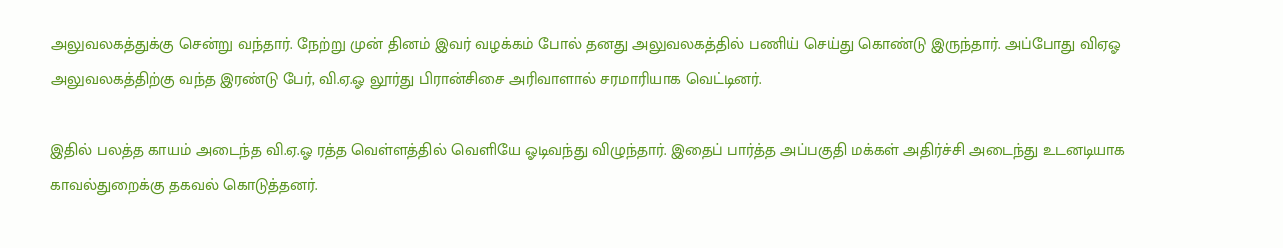அலுவலகத்துக்கு சென்று வந்தார். நேற்று முன் தினம் இவர் வழக்கம் போல் தனது அலுவலகத்தில் பணிய் செய்து கொண்டு இருந்தார். அப்போது விஏஓ அலுவலகத்திற்கு வந்த இரண்டு பேர், வி.ஏ.ஓ லூர்து பிரான்சிசை அரிவாளால் சரமாரியாக வெட்டினர்.

இதில் பலத்த காயம் அடைந்த வி.ஏ.ஓ ரத்த வெள்ளத்தில் வெளியே ஓடிவந்து விழுந்தார். இதைப் பார்த்த அப்பகுதி மக்கள் அதிர்ச்சி அடைந்து உடனடியாக காவல்துறைக்கு தகவல் கொடுத்தனர்.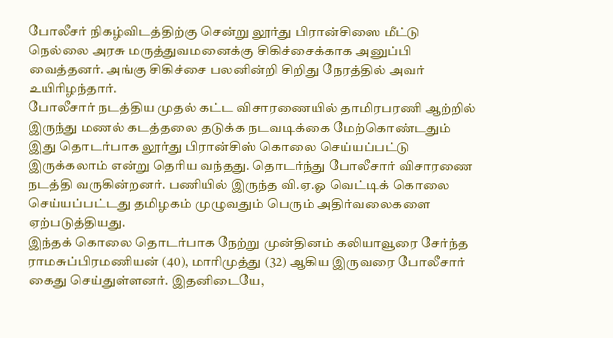போலீசர் நிகழ்விடத்திற்கு சென்று லூர்து பிரான்சிஸை மீட்டு நெல்லை அரசு மருத்துவமனைக்கு சிகிச்சைக்காக அனுப்பி வைத்தனர். அங்கு சிகிச்சை பலனின்றி சிறிது நேரத்தில் அவர் உயிரிழந்தார்.
போலீசார் நடத்திய முதல் கட்ட விசாரணையில் தாமிரபரணி ஆற்றில் இருந்து மணல் கடத்தலை தடுக்க நடவடிக்கை மேற்கொண்டதும் இது தொடர்பாக லூர்து பிரான்சிஸ் கொலை செய்யப்பட்டு இருக்கலாம் என்று தெரிய வந்தது. தொடர்ந்து போலீசார் விசாரணை நடத்தி வருகின்றனர். பணியில் இருந்த வி.ஏ.ஓ வெட்டிக் கொலை செய்யப்பட்டது தமிழகம் முழுவதும் பெரும் அதிர்வலைகளை ஏற்படுத்தியது.
இந்தக் கொலை தொடர்பாக நேற்று முன்தினம் கலியாவூரை சேர்ந்த ராமசுப்பிரமணியன் (40), மாரிமுத்து (32) ஆகிய இருவரை போலீசார் கைது செய்துள்ளனர். இதனிடையே,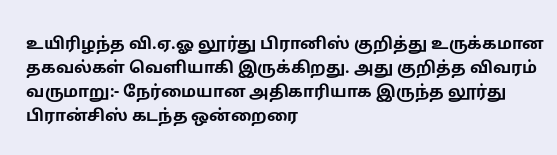உயிரிழந்த வி.ஏ.ஓ லூர்து பிரானிஸ் குறித்து உருக்கமான தகவல்கள் வெளியாகி இருக்கிறது. அது குறித்த விவரம் வருமாறு:- நேர்மையான அதிகாரியாக இருந்த லூர்து பிரான்சிஸ் கடந்த ஒன்றைரை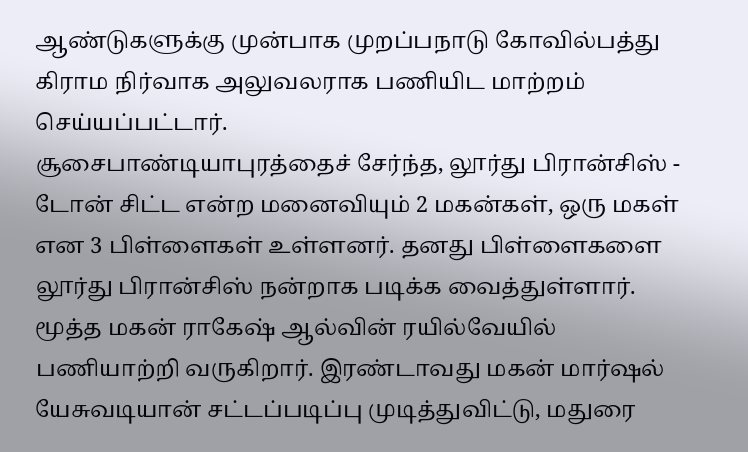ஆண்டுகளுக்கு முன்பாக முறப்பநாடு கோவில்பத்து கிராம நிர்வாக அலுவலராக பணியிட மாற்றம் செய்யப்பட்டார்.
சூசைபாண்டியாபுரத்தைச் சேர்ந்த, லூர்து பிரான்சிஸ் - டோன் சிட்ட என்ற மனைவியும் 2 மகன்கள், ஒரு மகள் என 3 பிள்ளைகள் உள்ளனர். தனது பிள்ளைகளை லூர்து பிரான்சிஸ் நன்றாக படிக்க வைத்துள்ளார். மூத்த மகன் ராகேஷ் ஆல்வின் ரயில்வேயில் பணியாற்றி வருகிறார். இரண்டாவது மகன் மார்ஷல் யேசுவடியான் சட்டப்படிப்பு முடித்துவிட்டு, மதுரை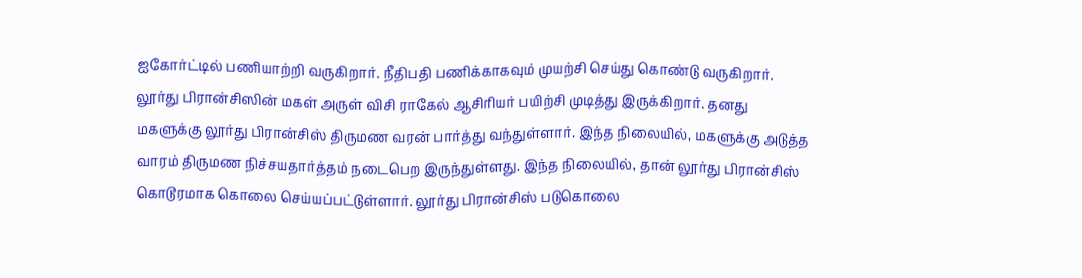ஐகோர்ட்டில் பணியாற்றி வருகிறார். நீதிபதி பணிக்காகவும் முயற்சி செய்து கொண்டு வருகிறார்.
லூர்து பிரான்சிஸின் மகள் அருள் விசி ராகேல் ஆசிரியர் பயிற்சி முடித்து இருக்கிறார். தனது மகளுக்கு லூர்து பிரான்சிஸ் திருமண வரன் பார்த்து வந்துள்ளார். இந்த நிலையில், மகளுக்கு அடுத்த வாரம் திருமண நிச்சயதார்த்தம் நடைபெற இருந்துள்ளது. இந்த நிலையில், தான் லூர்து பிரான்சிஸ் கொடூரமாக கொலை செய்யப்பட்டுள்ளார். லூர்து பிரான்சிஸ் படுகொலை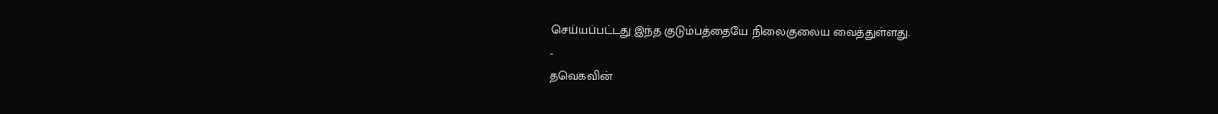செய்யப்பட்டது இந்த குடும்பத்தையே நிலைகுலைய வைத்துள்ளது.
-
தவெகவின்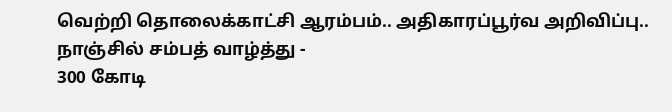வெற்றி தொலைக்காட்சி ஆரம்பம்.. அதிகாரப்பூர்வ அறிவிப்பு.. நாஞ்சில் சம்பத் வாழ்த்து -
300 கோடி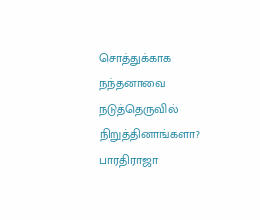சொத்துக்காக நந்தனாவை நடுத்தெருவில் நிறுத்தினாங்களா? பாரதிராஜா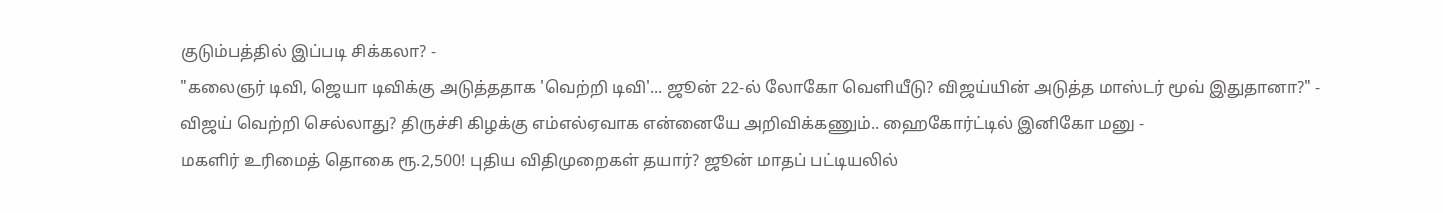குடும்பத்தில் இப்படி சிக்கலா? -
"கலைஞர் டிவி, ஜெயா டிவிக்கு அடுத்ததாக 'வெற்றி டிவி'... ஜூன் 22-ல் லோகோ வெளியீடு? விஜய்யின் அடுத்த மாஸ்டர் மூவ் இதுதானா?" -
விஜய் வெற்றி செல்லாது? திருச்சி கிழக்கு எம்எல்ஏவாக என்னையே அறிவிக்கணும்.. ஹைகோர்ட்டில் இனிகோ மனு -
மகளிர் உரிமைத் தொகை ரூ.2,500! புதிய விதிமுறைகள் தயார்? ஜூன் மாதப் பட்டியலில்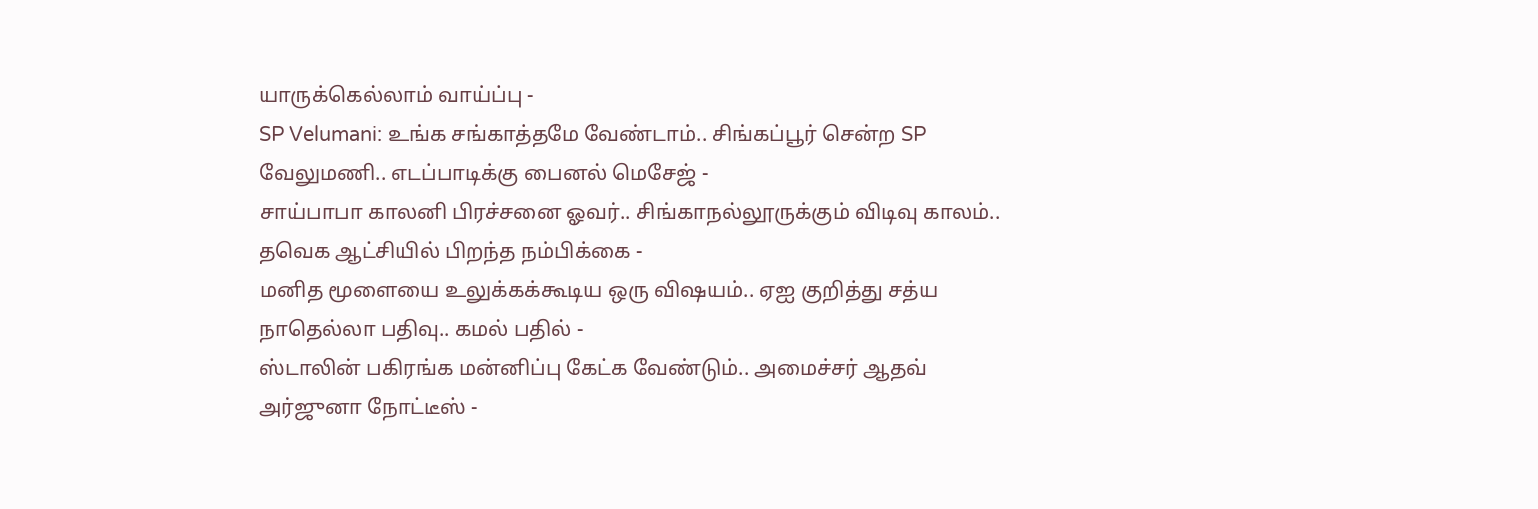யாருக்கெல்லாம் வாய்ப்பு -
SP Velumani: உங்க சங்காத்தமே வேண்டாம்.. சிங்கப்பூர் சென்ற SP வேலுமணி.. எடப்பாடிக்கு பைனல் மெசேஜ் -
சாய்பாபா காலனி பிரச்சனை ஓவர்.. சிங்காநல்லூருக்கும் விடிவு காலம்.. தவெக ஆட்சியில் பிறந்த நம்பிக்கை -
மனித மூளையை உலுக்கக்கூடிய ஒரு விஷயம்.. ஏஐ குறித்து சத்ய நாதெல்லா பதிவு.. கமல் பதில் -
ஸ்டாலின் பகிரங்க மன்னிப்பு கேட்க வேண்டும்.. அமைச்சர் ஆதவ் அர்ஜுனா நோட்டீஸ் -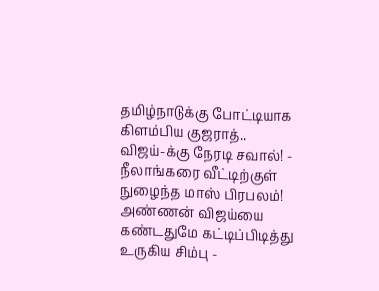தமிழ்நாடுக்கு போட்டியாக கிளம்பிய குஜராத்.. விஜய்-க்கு நேரடி சவால்! -
நீலாங்கரை வீட்டிற்குள் நுழைந்த மாஸ் பிரபலம்! அண்ணன் விஜய்யை கண்டதுமே கட்டிப்பிடித்து உருகிய சிம்பு -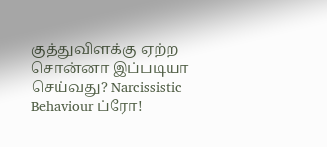குத்துவிளக்கு ஏற்ற சொன்னா இப்படியா செய்வது? Narcissistic Behaviour ப்ரோ!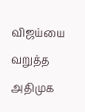விஜய்யை வறுத்த அதிமுக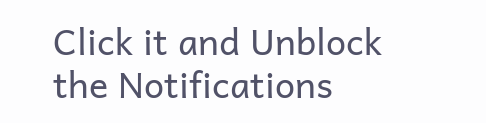Click it and Unblock the Notifications